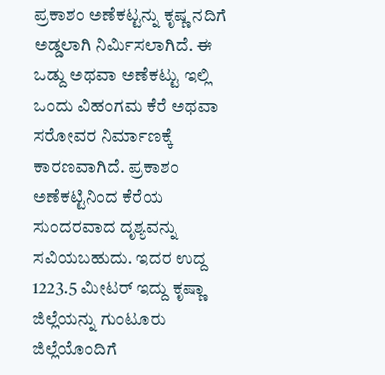ಪ್ರಕಾಶಂ ಅಣೆಕಟ್ಟನ್ನು ಕೃಷ್ಣ ನದಿಗೆ ಅಡ್ಡಲಾಗಿ ನಿರ್ಮಿಸಲಾಗಿದೆ. ಈ ಒಡ್ದು ಅಥವಾ ಅಣೆಕಟ್ಟು ಇಲ್ಲಿ ಒಂದು ವಿಹಂಗಮ ಕೆರೆ ಅಥವಾ ಸರೋವರ ನಿರ್ಮಾಣಕ್ಕೆ ಕಾರಣವಾಗಿದೆ. ಪ್ರಕಾಶಂ ಅಣೆಕಟ್ಟಿನಿಂದ ಕೆರೆಯ ಸುಂದರವಾದ ದೃಶ್ಯವನ್ನು ಸವಿಯಬಹುದು. ಇದರ ಉದ್ದ 1223.5 ಮೀಟರ್ ಇದ್ದು ಕೃಷ್ಣಾ ಜಿಲ್ಲೆಯನ್ನು ಗುಂಟೂರು ಜಿಲ್ಲೆಯೊಂದಿಗೆ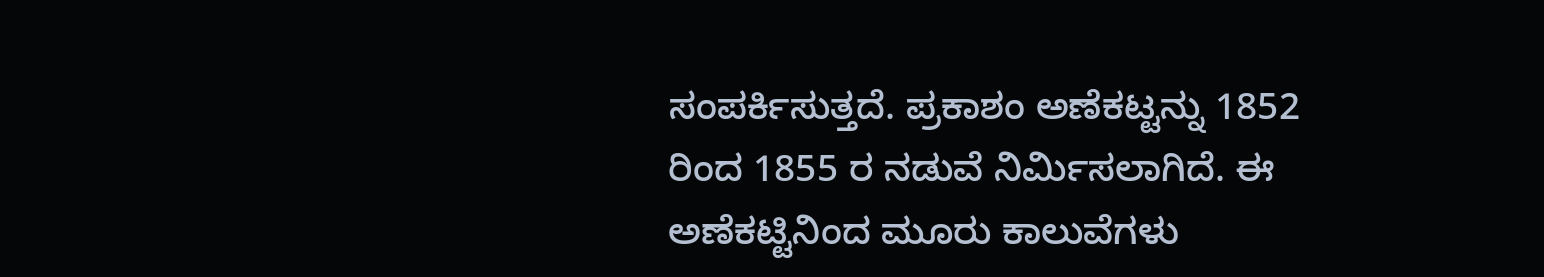ಸಂಪರ್ಕಿಸುತ್ತದೆ. ಪ್ರಕಾಶಂ ಅಣೆಕಟ್ಟನ್ನು 1852 ರಿಂದ 1855 ರ ನಡುವೆ ನಿರ್ಮಿಸಲಾಗಿದೆ. ಈ ಅಣೆಕಟ್ಟಿನಿಂದ ಮೂರು ಕಾಲುವೆಗಳು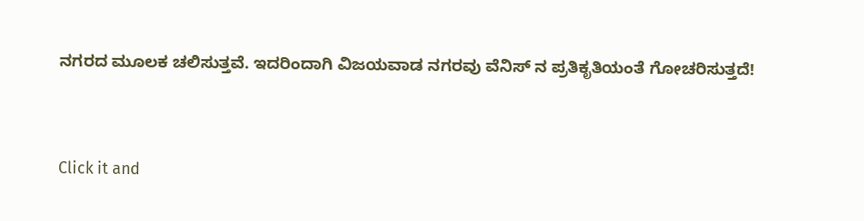ನಗರದ ಮೂಲಕ ಚಲಿಸುತ್ತವೆ. ಇದರಿಂದಾಗಿ ವಿಜಯವಾಡ ನಗರವು ವೆನಿಸ್ ನ ಪ್ರತಿಕೃತಿಯಂತೆ ಗೋಚರಿಸುತ್ತದೆ!


Click it and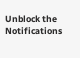Unblock the Notifications